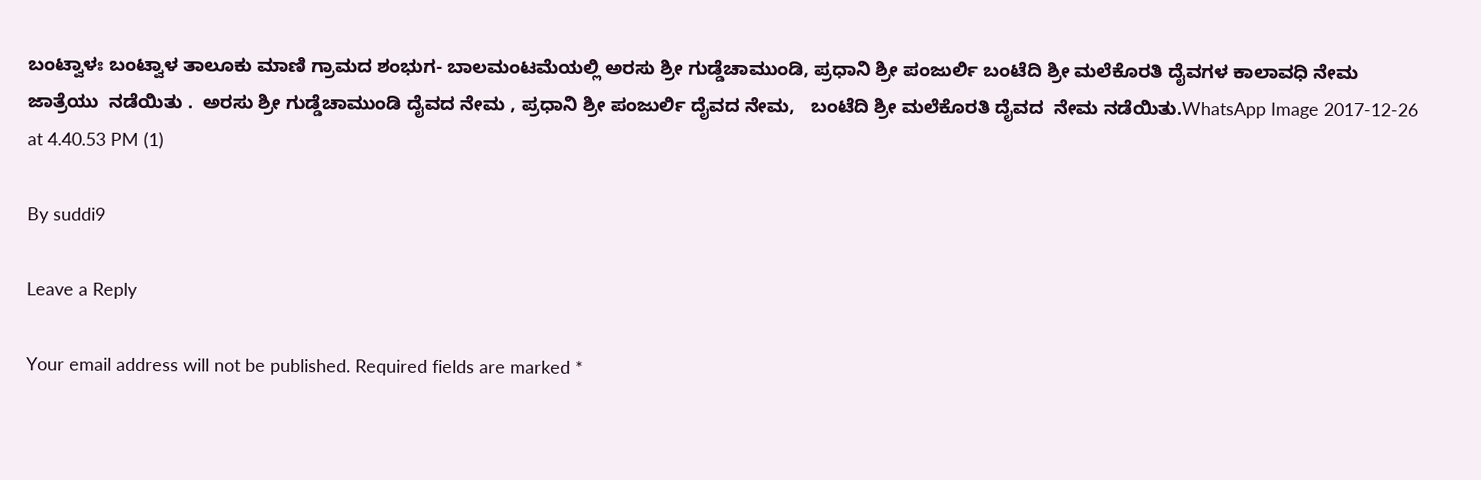ಬಂಟ್ವಾಳಃ ಬಂಟ್ವಾಳ ತಾಲೂಕು ಮಾಣಿ ಗ್ರಾಮದ ಶಂಭುಗ- ಬಾಲಮಂಟಮೆಯಲ್ಲಿ ಅರಸು ಶ್ರೀ ಗುಡ್ಡೆಚಾಮುಂಡಿ, ಪ್ರಧಾನಿ ಶ್ರೀ ಪಂಜುರ್ಲಿ ಬಂಟೆದಿ ಶ್ರೀ ಮಲೆಕೊರತಿ ದೈವಗಳ ಕಾಲಾವಧಿ ನೇಮ ಜಾತ್ರೆಯು  ನಡೆಯಿತು .  ಅರಸು ಶ್ರೀ ಗುಡ್ಡೆಚಾಮುಂಡಿ ದೈವದ ನೇಮ , ಪ್ರಧಾನಿ ಶ್ರೀ ಪಂಜುರ್ಲಿ ದೈವದ ನೇಮ,   ಬಂಟೆದಿ ಶ್ರೀ ಮಲೆಕೊರತಿ ದೈವದ  ನೇಮ ನಡೆಯಿತು.WhatsApp Image 2017-12-26 at 4.40.53 PM (1)

By suddi9

Leave a Reply

Your email address will not be published. Required fields are marked *